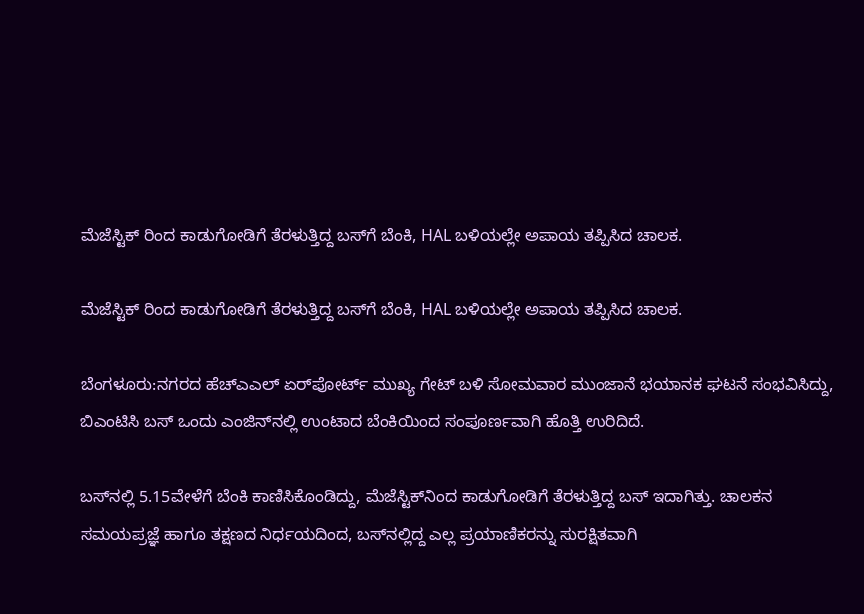ಮೆಜೆಸ್ಟಿಕ್‌ ರಿಂದ ಕಾಡುಗೋಡಿಗೆ ತೆರಳುತ್ತಿದ್ದ ಬಸ್‌ಗೆ ಬೆಂಕಿ, HAL ಬಳಿಯಲ್ಲೇ ಅಪಾಯ ತಪ್ಪಿಸಿದ ಚಾಲಕ.

ಮೆಜೆಸ್ಟಿಕ್‌ ರಿಂದ ಕಾಡುಗೋಡಿಗೆ ತೆರಳುತ್ತಿದ್ದ ಬಸ್‌ಗೆ ಬೆಂಕಿ, HAL ಬಳಿಯಲ್ಲೇ ಅಪಾಯ ತಪ್ಪಿಸಿದ ಚಾಲಕ.

ಬೆಂಗಳೂರು:ನಗರದ ಹೆಚ್‌ಎಎಲ್ ಏರ್‌ಪೋರ್ಟ್ ಮುಖ್ಯ ಗೇಟ್ ಬಳಿ ಸೋಮವಾರ ಮುಂಜಾನೆ ಭಯಾನಕ ಘಟನೆ ಸಂಭವಿಸಿದ್ದು, ಬಿಎಂಟಿಸಿ ಬಸ್‌ ಒಂದು ಎಂಜಿನ್‌ನಲ್ಲಿ ಉಂಟಾದ ಬೆಂಕಿಯಿಂದ ಸಂಪೂರ್ಣವಾಗಿ ಹೊತ್ತಿ ಉರಿದಿದೆ.

ಬಸ್‌ನಲ್ಲಿ 5.15ವೇಳೆಗೆ ಬೆಂಕಿ ಕಾಣಿಸಿಕೊಂಡಿದ್ದು, ಮೆಜೆಸ್ಟಿಕ್‌ನಿಂದ ಕಾಡುಗೋಡಿಗೆ ತೆರಳುತ್ತಿದ್ದ ಬಸ್‌ ಇದಾಗಿತ್ತು. ಚಾಲಕನ ಸಮಯಪ್ರಜ್ಞೆ ಹಾಗೂ ತಕ್ಷಣದ ನಿರ್ಧಯದಿಂದ, ಬಸ್‌ನಲ್ಲಿದ್ದ ಎಲ್ಲ ಪ್ರಯಾಣಿಕರನ್ನು ಸುರಕ್ಷಿತವಾಗಿ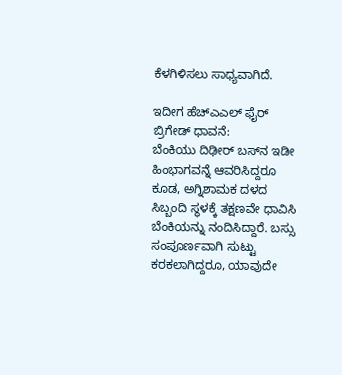ಕೆಳಗಿಳಿಸಲು ಸಾಧ್ಯವಾಗಿದೆ.

ಇದೀಗ ಹೆಚ್‌ಎಎಲ್ ಫೈರ್‌ ಬ್ರಿಗೇಡ್ ಧಾವನೆ:
ಬೆಂಕಿಯು ದಿಢೀರ್ ಬಸ್‌ನ ಇಡೀ ಹಿಂಭಾಗವನ್ನೆ ಆವರಿಸಿದ್ದರೂ ಕೂಡ, ಅಗ್ನಿಶಾಮಕ ದಳದ ಸಿಬ್ಬಂದಿ ಸ್ಥಳಕ್ಕೆ ತಕ್ಷಣವೇ ಧಾವಿಸಿ ಬೆಂಕಿಯನ್ನು ನಂದಿಸಿದ್ದಾರೆ. ಬಸ್ಸು ಸಂಪೂರ್ಣವಾಗಿ ಸುಟ್ಟು ಕರಕಲಾಗಿದ್ದರೂ, ಯಾವುದೇ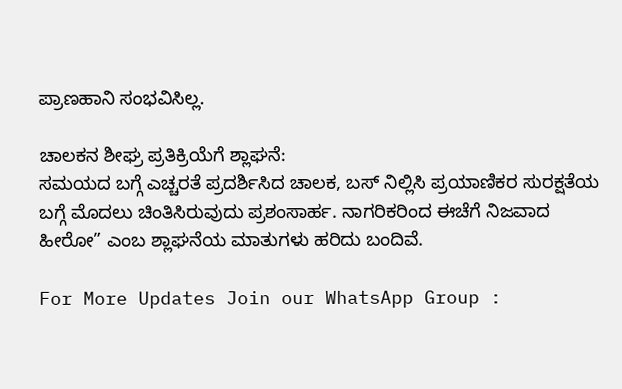ಪ್ರಾಣಹಾನಿ ಸಂಭವಿಸಿಲ್ಲ.

ಚಾಲಕನ ಶೀಘ್ರ ಪ್ರತಿಕ್ರಿಯೆಗೆ ಶ್ಲಾಘನೆ:
ಸಮಯದ ಬಗ್ಗೆ ಎಚ್ಚರತೆ ಪ್ರದರ್ಶಿಸಿದ ಚಾಲಕ, ಬಸ್‌ ನಿಲ್ಲಿಸಿ ಪ್ರಯಾಣಿಕರ ಸುರಕ್ಷತೆಯ ಬಗ್ಗೆ ಮೊದಲು ಚಿಂತಿಸಿರುವುದು ಪ್ರಶಂಸಾರ್ಹ. ನಾಗರಿಕರಿಂದ ಈಚೆಗೆ ನಿಜವಾದ ಹೀರೋ” ಎಂಬ ಶ್ಲಾಘನೆಯ ಮಾತುಗಳು ಹರಿದು ಬಂದಿವೆ.

For More Updates Join our WhatsApp Group :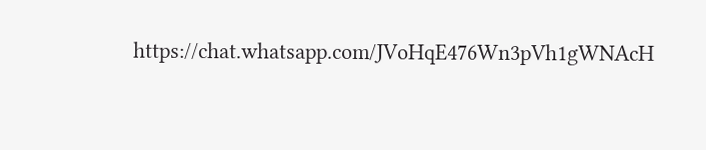https://chat.whatsapp.com/JVoHqE476Wn3pVh1gWNAcH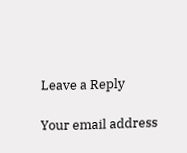Leave a Reply

Your email address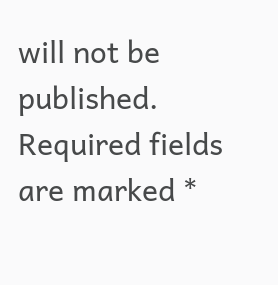will not be published. Required fields are marked *